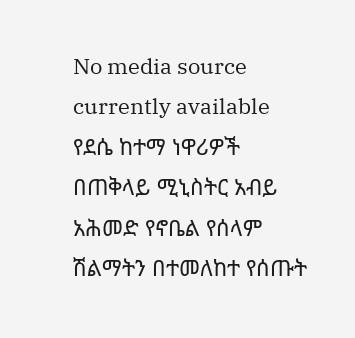No media source currently available
የደሴ ከተማ ነዋሪዎች በጠቅላይ ሚኒስትር አብይ አሕመድ የኖቤል የሰላም ሽልማትን በተመለከተ የሰጡት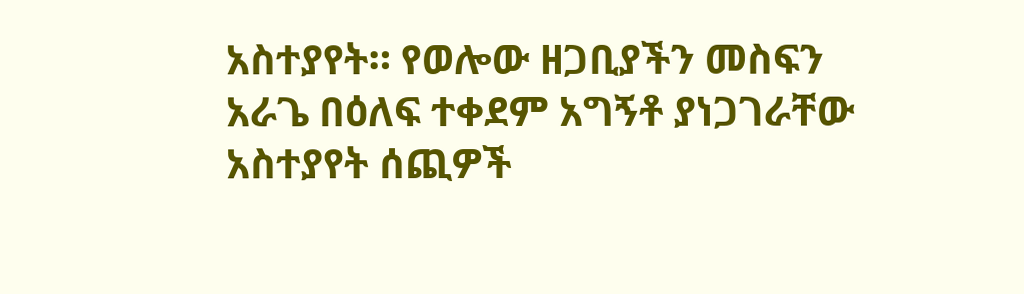አስተያየት። የወሎው ዘጋቢያችን መስፍን አራጌ በዕለፍ ተቀደም አግኝቶ ያነጋገራቸው አስተያየት ሰጪዎች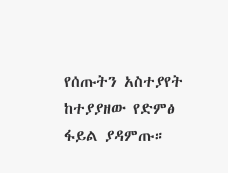የሰጡትን አስተያየት ከተያያዘው የድምፅ ፋይል ያዳምጡ።